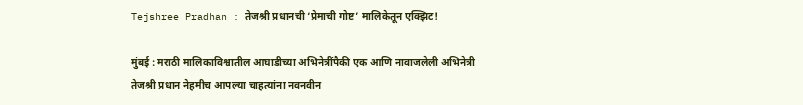Tejshree Pradhan : तेजश्री प्रधानची ‘प्रेमाची गोष्ट’ मालिकेतून एक्झिट!

मुंबई : मराठी मालिकाविश्वातील आघाडीच्या अभिनेत्रींपैकी एक आणि नावाजलेली अभिनेत्री तेजश्री प्रधान नेहमीच आपल्या चाहत्यांना नवनवीन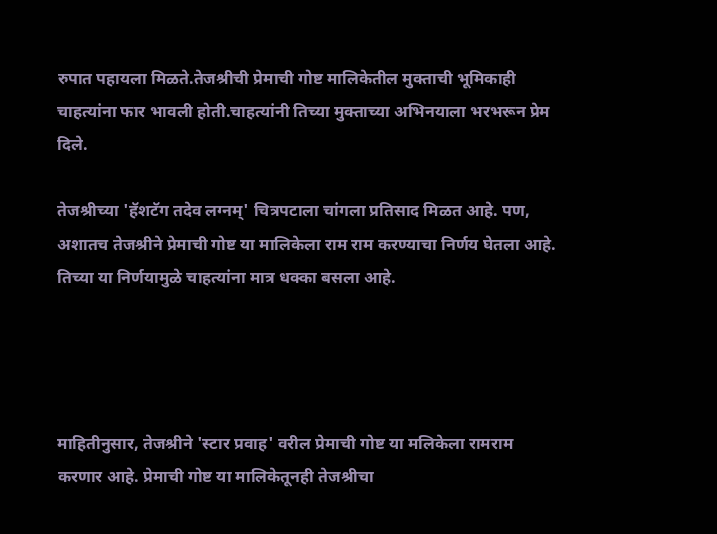रुपात पहायला मिळते.तेजश्रीची प्रेमाची गोष्ट मालिकेतील मुक्ताची भूमिकाही चाहत्यांना फार भावली होती.चाहत्यांनी तिच्या मुक्ताच्या अभिनयाला भरभरून प्रेम दिले.

तेजश्रीच्या 'हॅशटॅग तदेव लग्नम्' चित्रपटाला चांगला प्रतिसाद मिळत आहे. पण, अशातच तेजश्रीने प्रेमाची गोष्ट या मालिकेला राम राम करण्याचा निर्णय घेतला आहे. तिच्या या निर्णयामुळे चाहत्यांना मात्र धक्का बसला आहे.




माहितीनुसार, तेजश्रीने 'स्टार प्रवाह' वरील प्रेमाची गोष्ट या मलिकेला रामराम करणार आहे. प्रेमाची गोष्ट या मालिकेतूनही तेजश्रीचा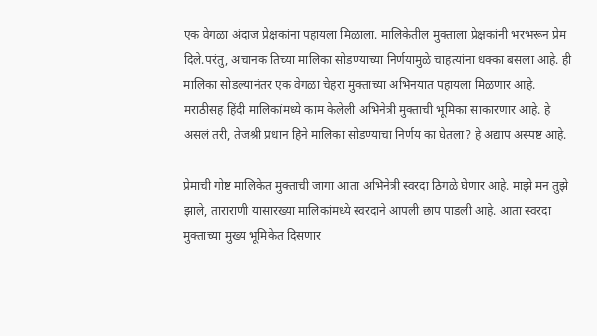एक वेगळा अंदाज प्रेक्षकांना पहायला मिळाला. मालिकेतील मुक्ताला प्रेक्षकांनी भरभरून प्रेम दिले.परंतु, अचानक तिच्या मालिका सोडण्याच्या निर्णयामुळे चाहत्यांना धक्का बसला आहे. ही मालिका सोडल्यानंतर एक वेगळा चेहरा मुक्ताच्या अभिनयात पहायला मिळणार आहे. मराठीसह हिंदी मालिकांमध्ये काम केलेली अभिनेत्री मुक्ताची भूमिका साकारणार आहे. हे असलं तरी, तेजश्री प्रधान हिने मालिका सोडण्याचा निर्णय का घेतला? हे अद्याप अस्पष्ट आहे.

प्रेमाची गोष्ट मालिकेत मुक्ताची जागा आता अभिनेत्री स्वरदा ठिगळे घेणार आहे. माझे मन तुझे झाले, ताराराणी यासारख्या मालिकांमध्ये स्वरदाने आपली छाप पाडली आहे. आता स्वरदा मुक्ताच्या मुख्य भूमिकेत दिसणार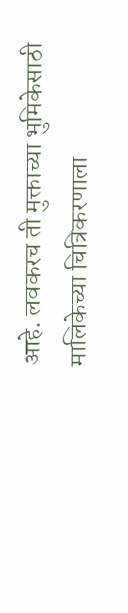आहे. लवकरच ती मुक्ताच्या भुमिकेसाठी मालिकेच्या चित्रिकरणाला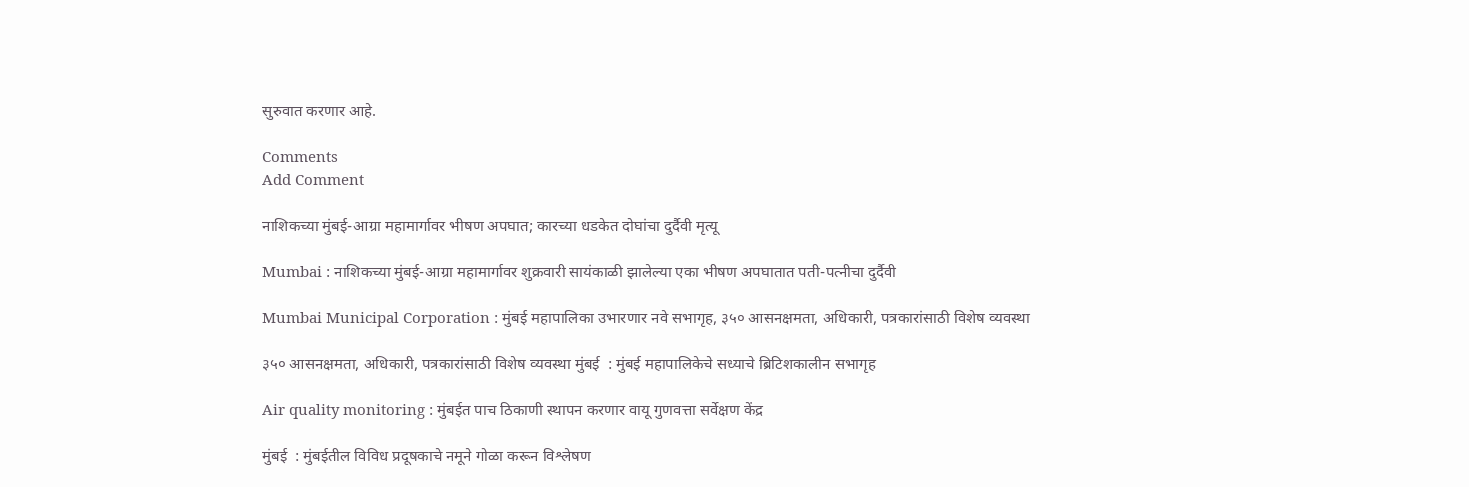सुरुवात करणार आहे.

Comments
Add Comment

नाशिकच्या मुंबई-आग्रा महामार्गावर भीषण अपघात; कारच्या धडकेत दोघांचा दुर्दैवी मृत्यू

Mumbai : नाशिकच्या मुंबई-आग्रा महामार्गावर शुक्रवारी सायंकाळी झालेल्या एका भीषण अपघातात पती-पत्नीचा दुर्दैवी

Mumbai Municipal Corporation : मुंबई महापालिका उभारणार नवे सभागृह, ३५० आसनक्षमता, अधिकारी, पत्रकारांसाठी विशेष व्यवस्था

३५० आसनक्षमता, अधिकारी, पत्रकारांसाठी विशेष व्यवस्था मुंबई  : मुंबई महापालिकेचे सध्याचे ब्रिटिशकालीन सभागृह

Air quality monitoring : मुंबईत पाच ठिकाणी स्थापन करणार वायू गुणवत्ता सर्वेक्षण केंद्र

मुंबई  : मुंबईतील विविध प्रदूषकाचे नमूने गोळा करून विश्लेषण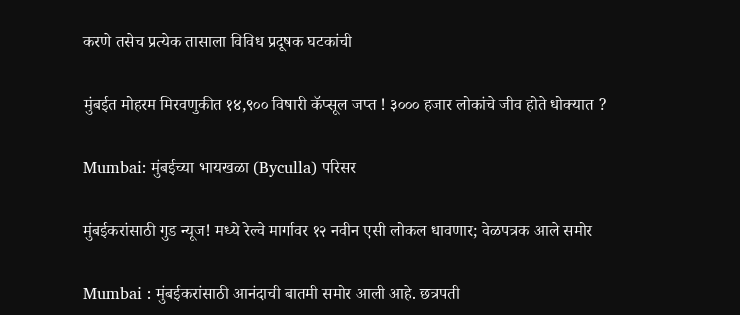करणे तसेच प्रत्येक तासाला विविध प्रदूषक घटकांची

मुंबईत मोहरम मिरवणुकीत १४,९०० विषारी कॅप्सूल जप्त ! ३००० हजार लोकांचे जीव होते धोक्यात ?

Mumbai: मुंबईच्या भायखळा (Byculla) परिसर

मुंबईकरांसाठी गुड न्यूज! मध्ये रेल्वे मार्गावर १२ नवीन एसी लोकल धावणार; वेळपत्रक आले समोर

Mumbai : मुंबईकरांसाठी आनंदाची बातमी समोर आली आहे. छत्रपती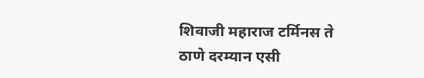शिवाजी महाराज टर्मिनस ते ठाणे दरम्यान एसी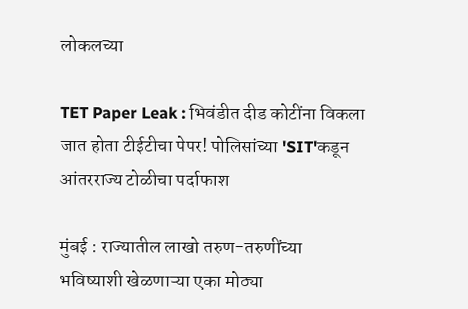लोकलच्या

TET Paper Leak : भिवंडीत दीड कोटींना विकला जात होता टीईटीचा पेपर! पोलिसांच्या 'SIT'कडून आंतरराज्य टोळीचा पर्दाफाश

मुंबई : राज्यातील लाखो तरुण-तरुणींच्या भविष्याशी खेळणाऱ्या एका मोठ्या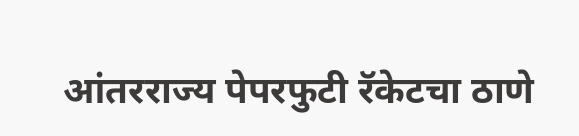आंतरराज्य पेपरफुटी रॅकेटचा ठाणे